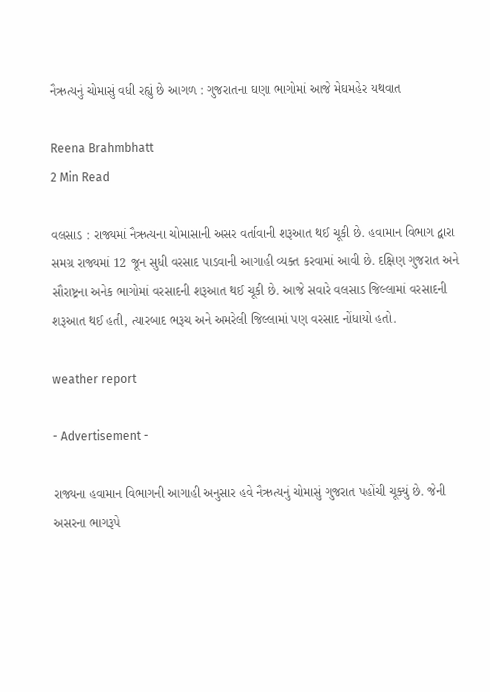નૈઋત્યનું ચોમાસું વધી રહ્યું છે આગળ : ગુજરાતના ઘણા ભાગોમાં આજે મેઘમહેર યથવાત

Reena Brahmbhatt
2 Min Read

વલસાડ : રાજ્યમાં નૈઋત્યના ચોમાસાની અસર વર્તાવાની શરૂઆત થઈ ચૂકી છે. હવામાન વિભાગ દ્વારા સમગ્ર રાજ્યમાં 12 જૂન સુધી વરસાદ પાડવાની આગાહી વ્યક્ત કરવામાં આવી છે. દક્ષિણ ગુજરાત અને સૌરાષ્ટ્રના અનેક ભાગોમાં વરસાદની શરૂઆત થઈ ચૂકી છે. આજે સવારે વલસાડ જિલ્લામાં વરસાદની શરૂઆત થઈ હતી, ત્યારબાદ ભરૂચ અને અમરેલી જિલ્લામાં પણ વરસાદ નોંધાયો હતો.

weather report

- Advertisement -

રાજ્યના હવામાન વિભાગની આગાહી અનુસાર હવે નૈઋત્યનું ચોમાસું ગુજરાત પહોંચી ચૂક્યું છે. જેની અસરના ભાગરૂપે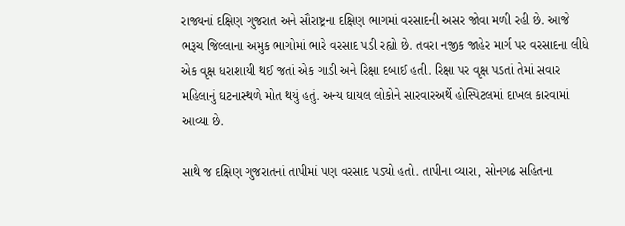રાજ્યનાં દક્ષિણ ગુજરાત અને સૌરાષ્ટ્રના દક્ષિણ ભાગમાં વરસાદની અસર જોવા મળી રહી છે. આજે ભરૂચ જિલ્લાના અમુક ભાગોમાં ભારે વરસાદ પડી રહ્યો છે. તવરા નજીક જાહેર માર્ગ પર વરસાદના લીધે એક વૃક્ષ ધરાશાયી થઈ જતાં એક ગાડી અને રિક્ષા દબાઈ હતી. રિક્ષા પર વૃક્ષ પડતાં તેમાં સવાર મહિલાનું ઘટનાસ્થળે મોત થયું હતું. અન્ય ઘાયલ લોકોને સારવારઅર્થે હોસ્પિટલમાં દાખલ કારવામાં આવ્યા છે.

સાથે જ દક્ષિણ ગુજરાતનાં તાપીમાં પણ વરસાદ પડ્યો હતો. તાપીના વ્યારા, સોનગઢ સહિતના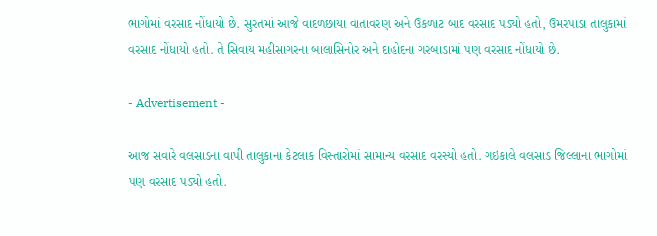ભાગોમાં વરસાદ નોંધાયો છે. સુરતમાં આજે વાદળછાયા વાતાવરણ અને ઉકળાટ બાદ વરસાદ પડ્યો હતો, ઉમરપાડા તાલુકામાં વરસાદ નોંધાયો હતો. તે સિવાય મહીસાગરના બાલાસિનોર અને દાહોદના ગરબાડામાં પણ વરસાદ નોંધાયો છે.

- Advertisement -

આજ સવારે વલસાડના વાપી તાલુકાના કેટલાક વિસ્તારોમાં સામાન્ય વરસાદ વરસ્યો હતો. ગઇકાલે વલસાડ જિલ્લાના ભાગોમાં પણ વરસાદ પડ્યો હતો.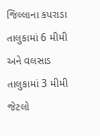જિલ્લાના કપરાડા તાલુકામાં 6 મીમી અને વલસાડ તાલુકામાં 3 મીમી જેટલો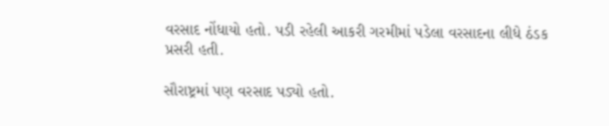વરસાદ નોંધાયો હતો. પડી રહેલી આકરી ગરમીમાં પડેલા વરસાદના લીધે ઠંડક પ્રસરી હતી.

સૌરાષ્ટ્રમાં પણ વરસાદ પડ્યો હતો.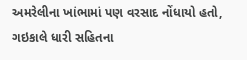અમરેલીના ખાંભામાં પણ વરસાદ નોંધાયો હતો, ગઇકાલે ધારી સહિતના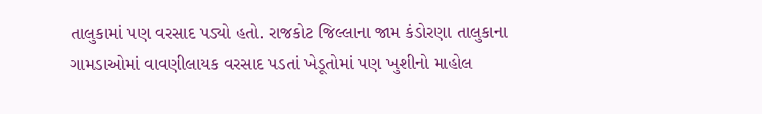તાલુકામાં પણ વરસાદ પડ્યો હતો. રાજકોટ જિલ્લાના જામ કંડોરણા તાલુકાના ગામડાઓમાં વાવણીલાયક વરસાદ પડતાં ખેડૂતોમાં પણ ખુશીનો માહોલ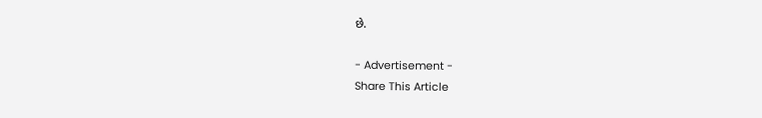છે.

- Advertisement -
Share This Article